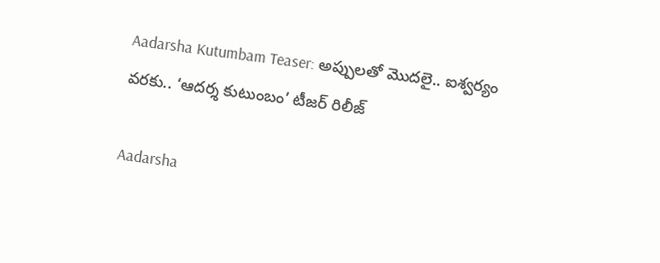Aadarsha Kutumbam Teaser: అప్పులతో మొదలై.. ఐశ్వర్యం వరకు.. ‘ఆదర్శ కుటుంబం’ టీజర్ రిలీజ్

Aadarsha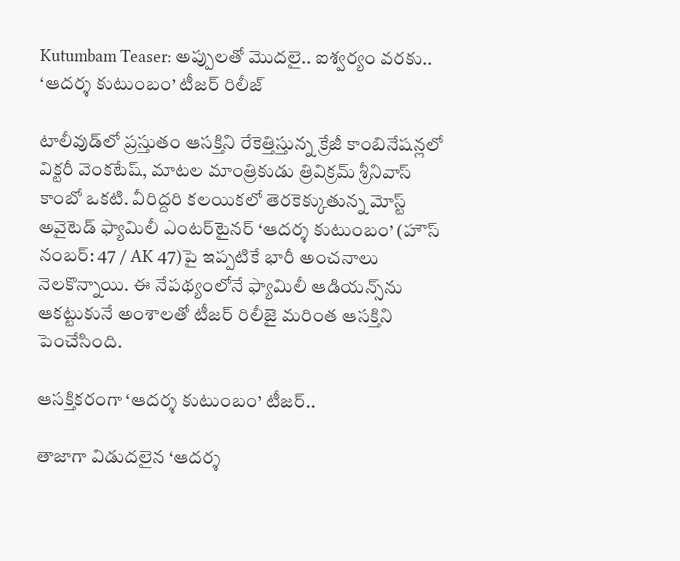Kutumbam Teaser: అప్పులతో మొదలై.. ఐశ్వర్యం వరకు.. ‘ఆదర్శ కుటుంబం’ టీజర్ రిలీజ్

టాలీవుడ్‌లో ప్రస్తుతం ఆసక్తిని రేకెత్తిస్తున్న క్రేజీ కాంబినేషన్లలో విక్టరీ వెంకటేష్, మాటల మాంత్రికుడు త్రివిక్రమ్ శ్రీనివాస్ కాంబో ఒకటి. వీరిద్దరి కలయికలో తెరకెక్కుతున్న మోస్ట్ అవైటెడ్ ఫ్యామిలీ ఎంటర్‌టైనర్ ‘ఆదర్శ కుటుంబం’ (హౌస్ నంబర్: 47 / AK 47)పై ఇప్పటికే భారీ అంచనాలు నెలకొన్నాయి. ఈ నేపథ్యంలోనే ఫ్యామిలీ ఆడియన్స్‌ను ఆకట్టుకునే అంశాలతో టీజర్ రిలీజై మరింత ఆసక్తిని పెంచేసింది.

ఆసక్తికరంగా ‘ఆదర్శ కుటుంబం’ టీజర్..

తాజాగా విడుదలైన ‘ఆదర్శ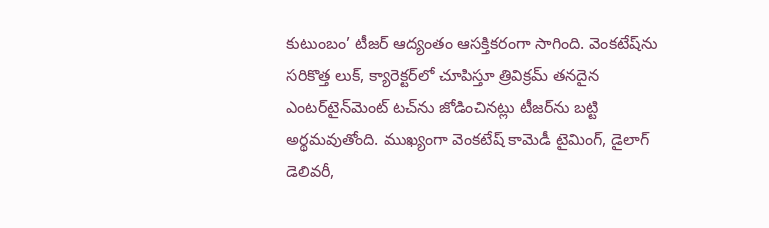కుటుంబం’ టీజర్ ఆద్యంతం ఆసక్తికరంగా సాగింది. వెంకటేష్‌ను సరికొత్త లుక్, క్యారెక్టర్‌లో చూపిస్తూ త్రివిక్రమ్ తనదైన ఎంటర్‌టైన్‌మెంట్ టచ్‌ను జోడించినట్లు టీజర్‌ను బట్టి అర్థమవుతోంది. ముఖ్యంగా వెంకటేష్ కామెడీ టైమింగ్, డైలాగ్ డెలివరీ,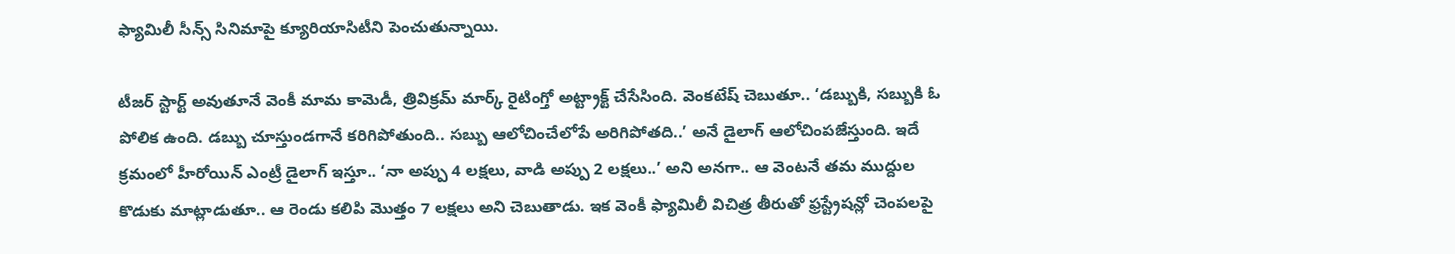ఫ్యామిలీ సీన్స్ సినిమాపై క్యూరియాసిటీని పెంచుతున్నాయి.

టీజర్ స్టార్ట్ అవుతూనే వెంకీ మామ కామెడీ, త్రివిక్రమ్ మార్క్ రైటింగ్తో అట్ట్రాక్ట్ చేసేసింది. వెంకటేష్ చెబుతూ.. ‘డబ్బుకి, సబ్బుకి ఓ పోలిక ఉంది. డబ్బు చూస్తుండగానే కరిగిపోతుంది.. సబ్బు ఆలోచించేలోపే అరిగిపోతది..’ అనే డైలాగ్ ఆలోచింపజేస్తుంది. ఇదే క్రమంలో హీరోయిన్ ఎంట్రీ డైలాగ్ ఇస్తూ.. ‘నా అప్పు 4 లక్షలు, వాడి అప్పు 2 లక్షలు..’ అని అనగా.. ఆ వెంటనే తమ ముద్దుల కొడుకు మాట్లాడుతూ.. ఆ రెండు కలిపి మొత్తం 7 లక్షలు అని చెబుతాడు. ఇక వెంకీ ఫ్యామిలీ విచిత్ర తీరుతో ఫ్రస్ట్రేషన్లో చెంపలపై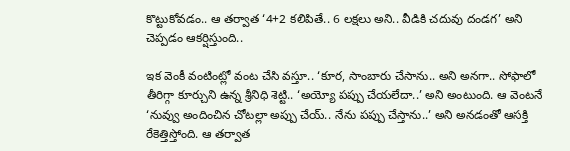కొట్టుకోవడం.. ఆ తర్వాత ‘4+2 కలిపితే.. 6 లక్షలు అని.. వీడికి చదువు దండగ’ అని చెప్పడం ఆకర్షిస్తుంది..

ఇక వెంకీ వంటింట్లో వంట చేసి వస్తూ.. ‘కూర, సాంబారు చేసాను.. అని అనగా.. సోఫాలో తీరిగ్గా కూర్చుని ఉన్న శ్రీనిధి శెట్టి.. ‘అయ్యో పప్పు చేయలేదా..’ అని అంటుంది. ఆ వెంటనే ‘నువ్వు అందించిన చోటల్లా అప్పు చేయ్.. నేను పప్పు చేస్తాను..’ అని అనడంతో ఆసక్తి రేకెత్తిస్తోంది. ఆ తర్వాత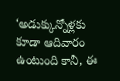‘అడుక్కున్నోళ్లకు కూడా ఆదివారం ఉంటుంది కానీ, ఈ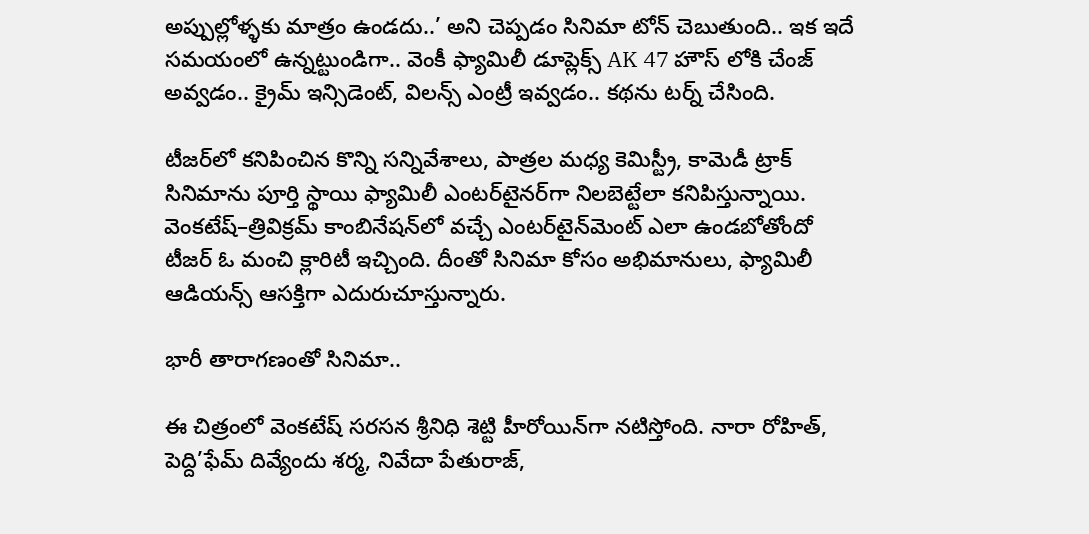అప్పుల్లోళ్ళకు మాత్రం ఉండదు..’ అని చెప్పడం సినిమా టోన్ చెబుతుంది.. ఇక ఇదే సమయంలో ఉన్నట్టుండిగా.. వెంకీ ఫ్యామిలీ డూప్లెక్స్ AK 47 హౌస్ లోకి చేంజ్ అవ్వడం.. క్రైమ్ ఇన్సిడెంట్, విలన్స్ ఎంట్రీ ఇవ్వడం.. కథను టర్న్ చేసింది.

టీజర్‌లో కనిపించిన కొన్ని సన్నివేశాలు, పాత్రల మధ్య కెమిస్ట్రీ, కామెడీ ట్రాక్ సినిమాను పూర్తి స్థాయి ఫ్యామిలీ ఎంటర్‌టైనర్‌గా నిలబెట్టేలా కనిపిస్తున్నాయి. వెంకటేష్–త్రివిక్రమ్ కాంబినేషన్‌లో వచ్చే ఎంటర్‌టైన్‌మెంట్ ఎలా ఉండబోతోందో టీజర్ ఓ మంచి క్లారిటీ ఇచ్చింది. దీంతో సినిమా కోసం అభిమానులు, ఫ్యామిలీ ఆడియన్స్ ఆసక్తిగా ఎదురుచూస్తున్నారు.

భారీ తారాగణంతో సినిమా..

ఈ చిత్రంలో వెంకటేష్ సరసన శ్రీనిధి శెట్టి హీరోయిన్‌గా నటిస్తోంది. నారా రోహిత్, పెద్ది’ఫేమ్ దివ్యేందు శర్మ, నివేదా పేతురాజ్,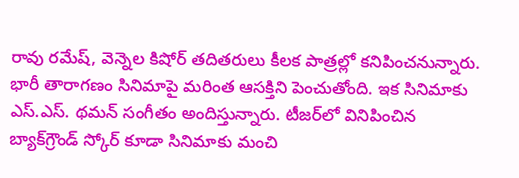రావు రమేష్, వెన్నెల కిషోర్ తదితరులు కీలక పాత్రల్లో కనిపించనున్నారు. భారీ తారాగణం సినిమాపై మరింత ఆసక్తిని పెంచుతోంది. ఇక సినిమాకు ఎస్.ఎస్. థమన్ సంగీతం అందిస్తున్నారు. టీజర్‌లో వినిపించిన బ్యాక్‌గ్రౌండ్ స్కోర్ కూడా సినిమాకు మంచి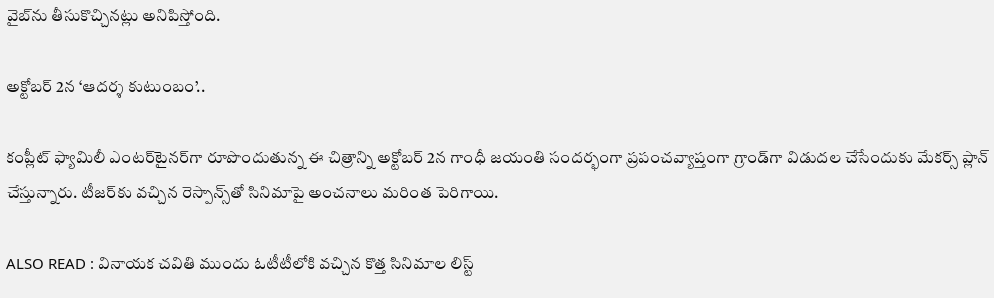వైబ్‌ను తీసుకొచ్చినట్లు అనిపిస్తోంది.

అక్టోబర్ 2న ‘ఆదర్శ కుటుంబం’..

కంప్లీట్ ఫ్యామిలీ ఎంటర్‌టైనర్‌గా రూపొందుతున్న ఈ చిత్రాన్ని అక్టోబర్ 2న గాంధీ జయంతి సందర్భంగా ప్రపంచవ్యాప్తంగా గ్రాండ్‌గా విడుదల చేసేందుకు మేకర్స్ ప్లాన్ చేస్తున్నారు. టీజర్‌కు వచ్చిన రెస్పాన్స్‌తో సినిమాపై అంచనాలు మరింత పెరిగాయి.

ALSO READ : వినాయక చవితి ముందు ఓటీటీలోకి వచ్చిన కొత్త సినిమాల లిస్ట్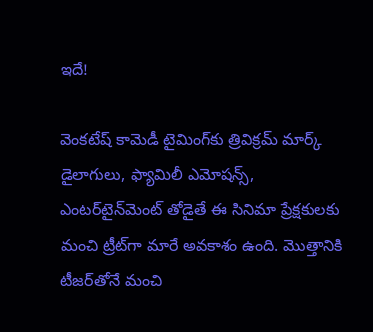ఇదే!

వెంకటేష్ కామెడీ టైమింగ్‌కు త్రివిక్రమ్ మార్క్ డైలాగులు, ఫ్యామిలీ ఎమోషన్స్, ఎంటర్‌టైన్‌మెంట్ తోడైతే ఈ సినిమా ప్రేక్షకులకు మంచి ట్రీట్‌గా మారే అవకాశం ఉంది. మొత్తానికి టీజర్‌తోనే మంచి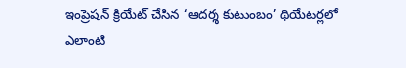ఇంప్రెషన్ క్రియేట్ చేసిన ‘ఆదర్శ కుటుంబం’ థియేటర్లలో ఎలాంటి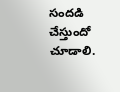సందడి చేస్తుందో చూడాలి.